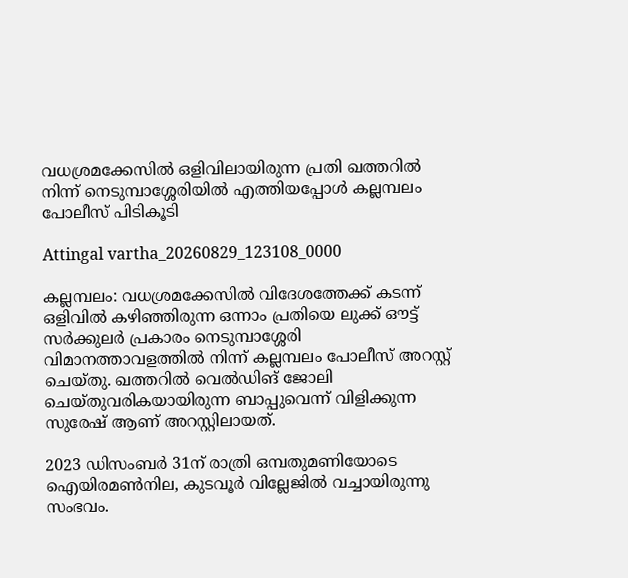വധശ്രമക്കേസിൽ ഒളിവിലായിരുന്ന പ്രതി ഖത്തറിൽ നിന്ന് നെടുമ്പാശ്ശേരിയിൽ എത്തിയപ്പോൾ കല്ലമ്പലം പോലീസ് പിടികൂടി

Attingal vartha_20260829_123108_0000

കല്ലമ്പലം: വധശ്രമക്കേസിൽ വിദേശത്തേക്ക് കടന്ന് ഒളിവിൽ കഴിഞ്ഞിരുന്ന ഒന്നാം പ്രതിയെ ലുക്ക് ഔട്ട് സർക്കുലർ പ്രകാരം നെടുമ്പാശ്ശേരി വിമാനത്താവളത്തിൽ നിന്ന് കല്ലമ്പലം പോലീസ് അറസ്റ്റ് ചെയ്തു. ഖത്തറിൽ വെൽഡിങ് ജോലി ചെയ്തുവരികയായിരുന്ന ബാപ്പുവെന്ന് വിളിക്കുന്ന സുരേഷ് ആണ് അറസ്റ്റിലായത്.

2023 ഡിസംബർ 31ന് രാത്രി ഒമ്പതുമണിയോടെ ഐയിരമൺനില, കുടവൂർ വില്ലേജിൽ വച്ചായിരുന്നു സംഭവം.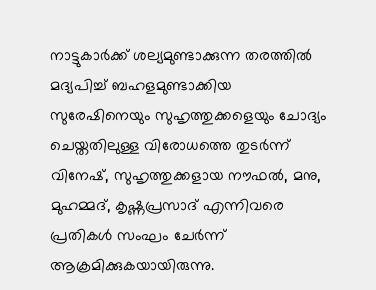നാട്ടുകാർക്ക് ശല്യമുണ്ടാക്കുന്ന തരത്തിൽ മദ്യപിച്ച് ബഹളമുണ്ടാക്കിയ സുരേഷിനെയും സുഹൃത്തുക്കളെയും ചോദ്യം ചെയ്തതിലുള്ള വിരോധത്തെ തുടർന്ന് വിനേഷ്, സുഹൃത്തുക്കളായ നൗഫൽ, മനു, മുഹമ്മദ്, കൃഷ്ണപ്രസാദ് എന്നിവരെ പ്രതികൾ സംഘം ചേർന്ന് ആക്രമിക്കുകയായിരുന്നു.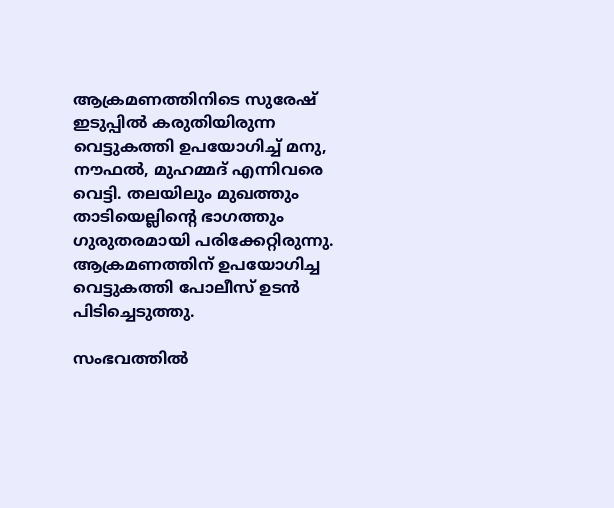ആക്രമണത്തിനിടെ സുരേഷ് ഇടുപ്പിൽ കരുതിയിരുന്ന വെട്ടുകത്തി ഉപയോഗിച്ച് മനു, നൗഫൽ, മുഹമ്മദ് എന്നിവരെ വെട്ടി. തലയിലും മുഖത്തും താടിയെല്ലിന്റെ ഭാഗത്തും ഗുരുതരമായി പരിക്കേറ്റിരുന്നു. ആക്രമണത്തിന് ഉപയോഗിച്ച വെട്ടുകത്തി പോലീസ് ഉടൻ പിടിച്ചെടുത്തു.

സംഭവത്തിൽ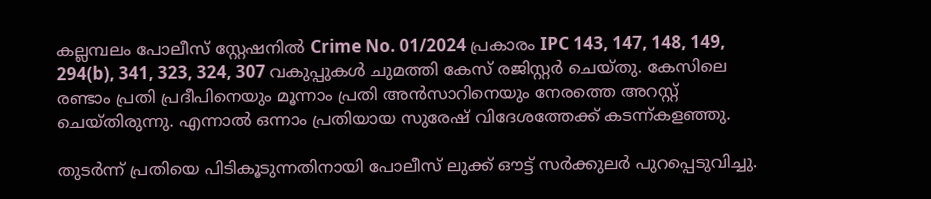കല്ലമ്പലം പോലീസ് സ്റ്റേഷനിൽ Crime No. 01/2024 പ്രകാരം IPC 143, 147, 148, 149, 294(b), 341, 323, 324, 307 വകുപ്പുകൾ ചുമത്തി കേസ് രജിസ്റ്റർ ചെയ്തു. കേസിലെ രണ്ടാം പ്രതി പ്രദീപിനെയും മൂന്നാം പ്രതി അൻസാറിനെയും നേരത്തെ അറസ്റ്റ് ചെയ്തിരുന്നു. എന്നാൽ ഒന്നാം പ്രതിയായ സുരേഷ് വിദേശത്തേക്ക് കടന്ന്കളഞ്ഞു.

തുടർന്ന് പ്രതിയെ പിടികൂടുന്നതിനായി പോലീസ് ലുക്ക് ഔട്ട് സർക്കുലർ പുറപ്പെടുവിച്ചു.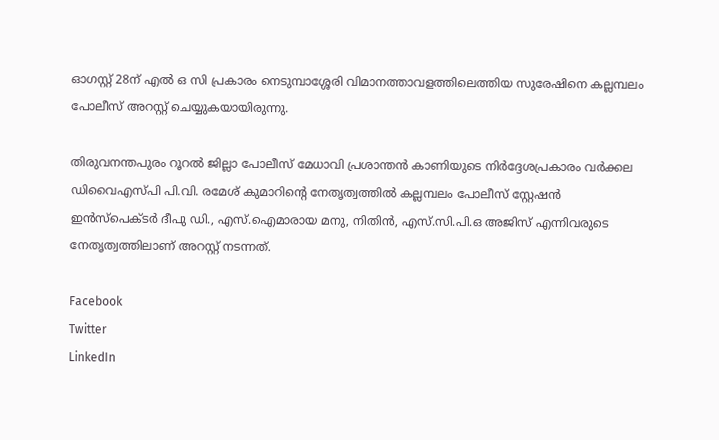ഓഗസ്റ്റ് 28ന് എൽ ഒ സി പ്രകാരം നെടുമ്പാശ്ശേരി വിമാനത്താവളത്തിലെത്തിയ സുരേഷിനെ കല്ലമ്പലം പോലീസ് അറസ്റ്റ് ചെയ്യുകയായിരുന്നു.

തിരുവനന്തപുരം റൂറൽ ജില്ലാ പോലീസ് മേധാവി പ്രശാന്തൻ കാണിയുടെ നിർദ്ദേശപ്രകാരം വർക്കല ഡിവൈഎസ്പി പി.വി. രമേശ് കുമാറിന്റെ നേതൃത്വത്തിൽ കല്ലമ്പലം പോലീസ് സ്റ്റേഷൻ ഇൻസ്‌പെക്ടർ ദീപു ഡി., എസ്.ഐമാരായ മനു, നിതിൻ, എസ്.സി.പി.ഒ അജിസ് എന്നിവരുടെ നേതൃത്വത്തിലാണ് അറസ്റ്റ് നടന്നത്.

Facebook
Twitter
LinkedIn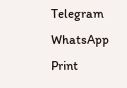Telegram
WhatsApp
Print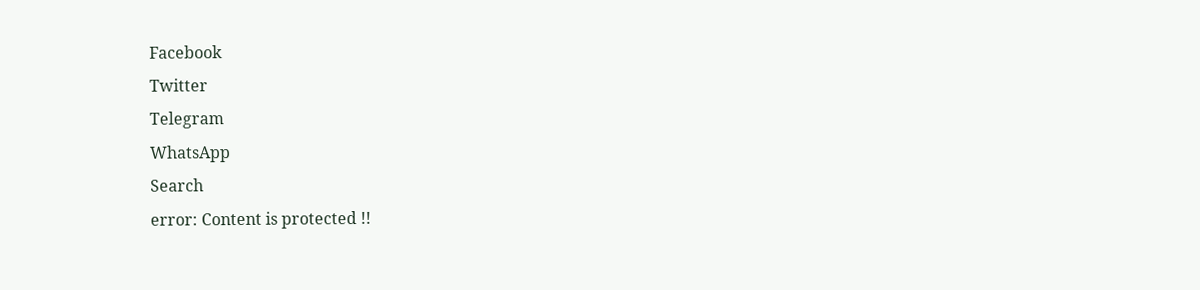Facebook
Twitter
Telegram
WhatsApp
Search
error: Content is protected !!